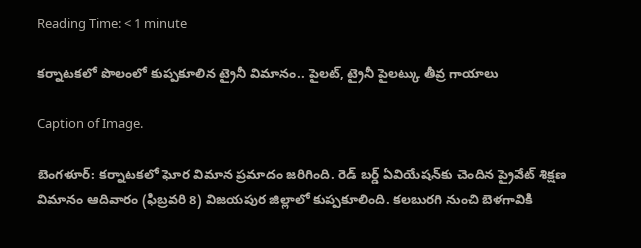Reading Time: < 1 minute

కర్నాటకలో పొలంలో కుప్పకూలిన ట్రైనీ విమానం.. పైలట్, ట్రైనీ పైలట్కు తీవ్ర గాయాలు

Caption of Image.

బెంగళూర్: కర్నాటకలో ఘోర విమాన ప్రమాదం జరిగింది. రెడ్ బర్డ్ ఏవియేషన్‌కు చెందిన ప్రైవేట్ శిక్షణ విమానం ఆదివారం (ఫిబ్రవరి 8) విజయపుర జిల్లాలో కుప్పకూలింది. కలబురగి నుంచి బెళగావికి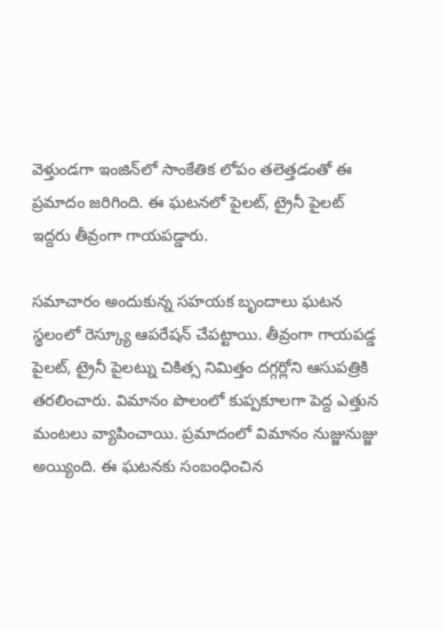వెళ్తుండగా ఇంజిన్‌లో సాంకేతిక లోపం తలెత్తడంతో ఈ ప్రమాదం జరిగింది. ఈ ఘటనలో పైలట్, ట్రైనీ పైలట్ ఇద్దరు తీవ్రంగా గాయపడ్డారు.

సమాచారం అందుకున్న సహయక బృందాలు ఘటన స్థలంలో రెస్క్యూ ఆపరేషన్ చేపట్టాయి. తీవ్రంగా గాయపడ్డ పైలట్, ట్రైనీ పైలట్ను చికిత్స నిమిత్తం దగ్గర్లోని ఆసుపత్రికి తరలించారు. విమానం పొలంలో కుప్పకూలగా పెద్ద ఎత్తున మంటలు వ్యాపించాయి. ప్రమాదంలో విమానం నుజ్జునుజ్జు అయ్యింది. ఈ ఘటనకు సంబంధించిన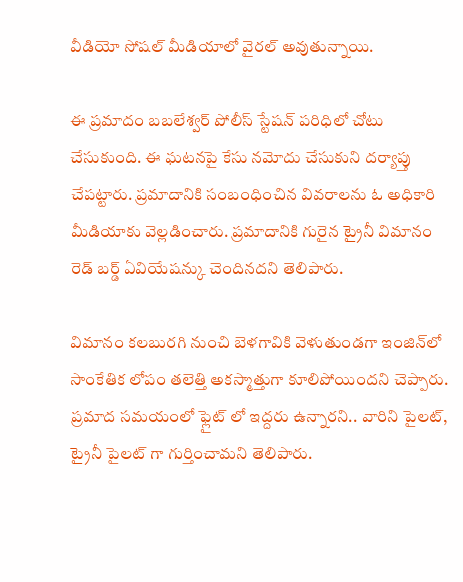వీడియో సోషల్ మీడియాలో వైరల్ అవుతున్నాయి.

ఈ ప్రమాదం బబలేశ్వర్ పోలీస్ స్టేషన్ పరిధిలో చోటు చేసుకుంది. ఈ ఘటనపై కేసు నమోదు చేసుకుని దర్యాప్తు చేపట్టారు. ప్రమాదానికి సంబంధించిన వివరాలను ఓ అధికారి మీడియాకు వెల్లడించారు. ప్రమాదానికి గురైన ట్రైనీ విమానం రెడ్ బర్డ్ ఏవియేషన్కు చెందినదని తెలిపారు.

విమానం కలబురగి నుంచి బెళగావికి వెళుతుండగా ఇంజిన్‌లో సాంకేతిక లోపం తలెత్తి అకస్మాత్తుగా కూలిపోయిందని చెప్పారు. ప్రమాద సమయంలో ఫ్లైట్ లో ఇద్దరు ఉన్నారని.. వారిని పైలట్, ట్రైనీ పైలట్ గా గుర్తించామని తెలిపారు.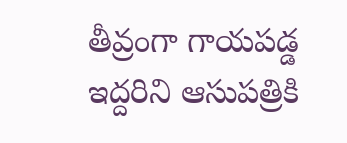తీవ్రంగా గాయపడ్డ ఇద్దరిని ఆసుపత్రికి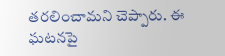తరలించామని చెప్పారు. ఈ ఘటనపై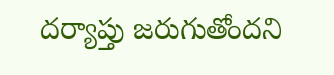దర్యాప్తు జరుగుతోందని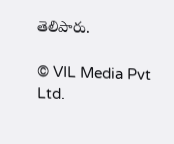తెలిపారు.

© VIL Media Pvt Ltd.